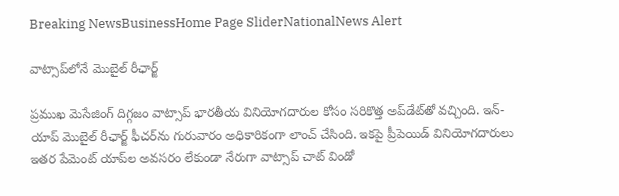Breaking NewsBusinessHome Page SliderNationalNews Alert

వాట్సాప్‌లోనే మొబైల్ రీఛార్జ్

ప్రముఖ మెసేజింగ్ దిగ్గజం వాట్సాప్ భారతీయ వినియోగదారుల కోసం సరికొత్త అప్‌డేట్‌తో వచ్చింది. ఇన్-యాప్ మొబైల్ రీఛార్జ్ ఫీచర్‌ను గురువారం అధికారికంగా లాంచ్ చేసింది. ఇకపై ప్రీపెయిడ్ వినియోగదారులు ఇతర పేమెంట్ యాప్‌ల అవసరం లేకుండా నేరుగా వాట్సాప్ చాట్ విండో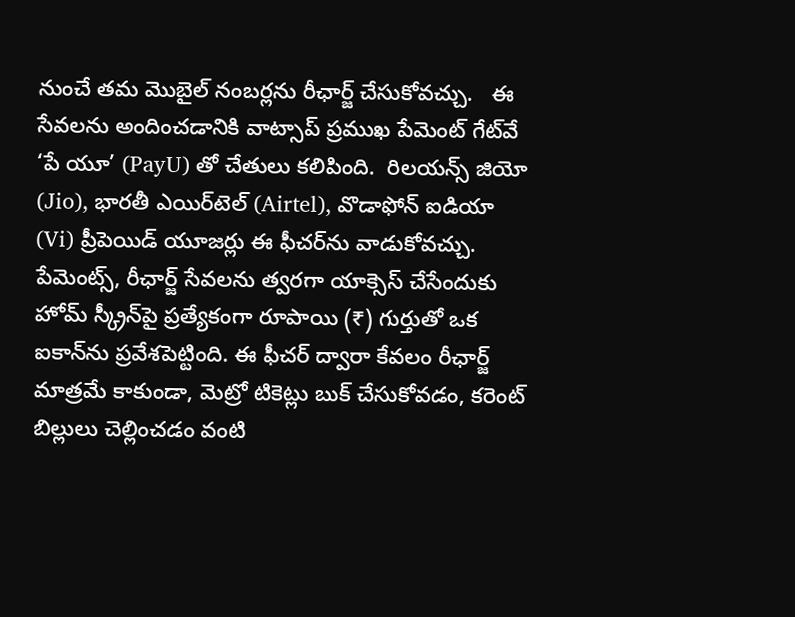నుంచే తమ మొబైల్ నంబర్లను రీఛార్జ్ చేసుకోవచ్చు.   ఈ సేవలను అందించడానికి వాట్సాప్ ప్రముఖ పేమెంట్ గేట్‌వే ‘పే యూ’ (PayU) తో చేతులు కలిపింది.  రిలయన్స్ జియో (Jio), భారతీ ఎయిర్‌టెల్ (Airtel), వొడాఫోన్ ఐడియా (Vi) ప్రీపెయిడ్ యూజర్లు ఈ ఫీచర్‌ను వాడుకోవచ్చు.  పేమెంట్స్, రీఛార్జ్ సేవలను త్వరగా యాక్సెస్ చేసేందుకు హోమ్ స్క్రీన్‌పై ప్రత్యేకంగా రూపాయి (₹) గుర్తుతో ఒక ఐకాన్‌ను ప్రవేశపెట్టింది. ఈ ఫీచర్ ద్వారా కేవలం రీఛార్జ్ మాత్రమే కాకుండా, మెట్రో టికెట్లు బుక్ చేసుకోవడం, కరెంట్ బిల్లులు చెల్లించడం వంటి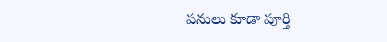పనులు కూడా పూర్తి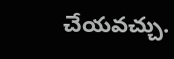చేయవచ్చు.